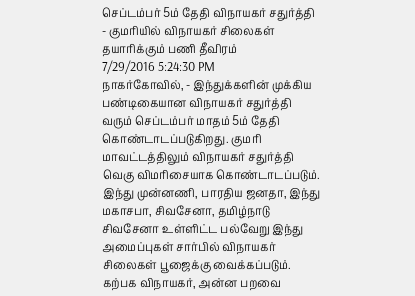செப்டம்பர் 5ம் தேதி விநாயகர் சதுர்த்தி - குமரியில் விநாயகர் சிலைகள் தயாரிக்கும் பணி தீவிரம்
7/29/2016 5:24:30 PM
நாகர்கோவில், - இந்துக்களின் முக்கிய பண்டிகையான விநாயகர் சதுர்த்தி வரும் செப்டம்பர் மாதம் 5ம் தேதி கொண்டாடப்படுகிறது. குமரி மாவட்டத்திலும் விநாயகர் சதுர்த்தி வெகு விமரிசையாக கொண்டாடப்படும். இந்து முன்னணி, பாரதிய ஜனதா, இந்து மகாசபா, சிவசேனா, தமிழ்நாடு சிவசேனா உள்ளிட்ட பல்வேறு இந்து அமைப்புகள் சார்பில் விநாயகர் சிலைகள் பூஜைக்கு வைக்கப்படும். கற்பக விநாயகர், அன்ன பறவை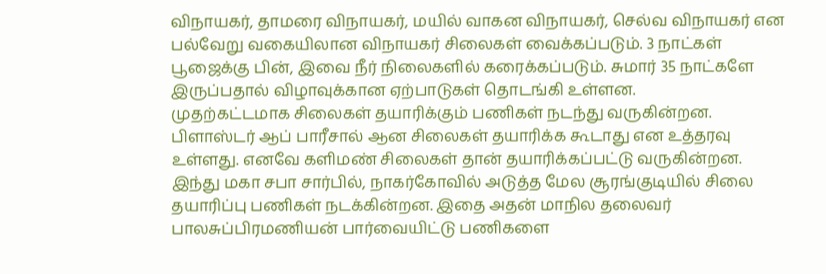விநாயகர், தாமரை விநாயகர், மயில் வாகன விநாயகர், செல்வ விநாயகர் என பல்வேறு வகையிலான விநாயகர் சிலைகள் வைக்கப்படும். 3 நாட்கள் பூஜைக்கு பின், இவை நீர் நிலைகளில் கரைக்கப்படும். சுமார் 35 நாட்களே இருப்பதால் விழாவுக்கான ஏற்பாடுகள் தொடங்கி உள்ளன.
முதற்கட்டமாக சிலைகள் தயாரிக்கும் பணிகள் நடந்து வருகின்றன. பிளாஸ்டர் ஆப் பாரீசால் ஆன சிலைகள் தயாரிக்க கூடாது என உத்தரவு உள்ளது. எனவே களிமண் சிலைகள் தான் தயாரிக்கப்பட்டு வருகின்றன. இந்து மகா சபா சார்பில், நாகர்கோவில் அடுத்த மேல சூரங்குடியில் சிலை தயாரிப்பு பணிகள் நடக்கின்றன. இதை அதன் மாநில தலைவர் பாலசுப்பிரமணியன் பார்வையிட்டு பணிகளை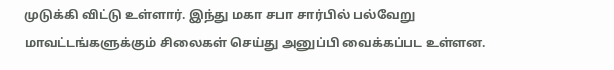முடுக்கி விட்டு உள்ளார். இந்து மகா சபா சார்பில் பல்வேறு மாவட்டங்களுக்கும் சிலைகள் செய்து அனுப்பி வைக்கப்பட உள்ளன.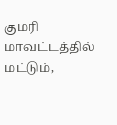குமரி மாவட்டத்தில் மட்டும்,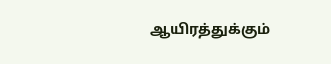ஆயிரத்துக்கும்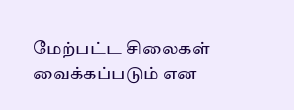மேற்பட்ட சிலைகள் வைக்கப்படும் என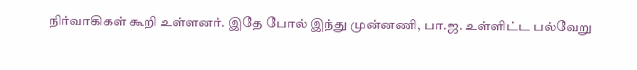நிர்வாகிகள் கூறி உள்ளனர். இதே போல் இந்து முன்னணி, பா.ஜ. உள்ளிட்ட பல்வேறு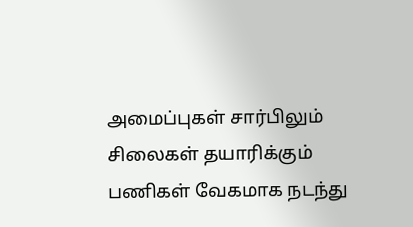அமைப்புகள் சார்பிலும் சிலைகள் தயாரிக்கும் பணிகள் வேகமாக நடந்து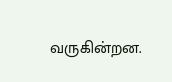வருகின்றன.